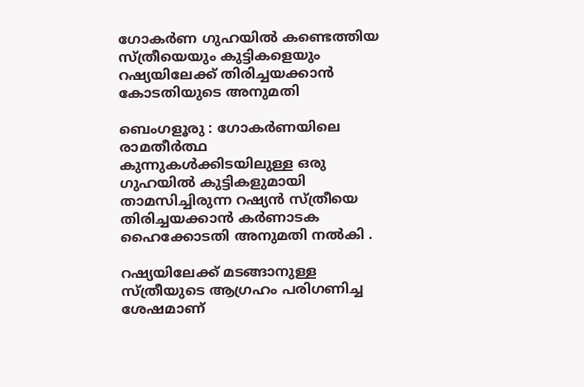ഗോകർണ ഗുഹയിൽ കണ്ടെത്തിയ സ്ത്രീയെയും കുട്ടികളെയും റഷ്യയിലേക്ക് തിരിച്ചയക്കാൻ കോടതിയുടെ അനുമതി

ബെംഗളൂരു : ഗോകർണയിലെ രാമതീർത്ഥ കുന്നുകൾക്കിടയിലുള്ള ഒരു ഗുഹയിൽ കുട്ടികളുമായി താമസിച്ചിരുന്ന റഷ്യൻ സ്ത്രീയെ തിരിച്ചയക്കാൻ കർണാടക ഹൈക്കോടതി അനുമതി നൽകി .

റഷ്യയിലേക്ക് മടങ്ങാനുള്ള സ്ത്രീയുടെ ആഗ്രഹം പരിഗണിച്ച ശേഷമാണ്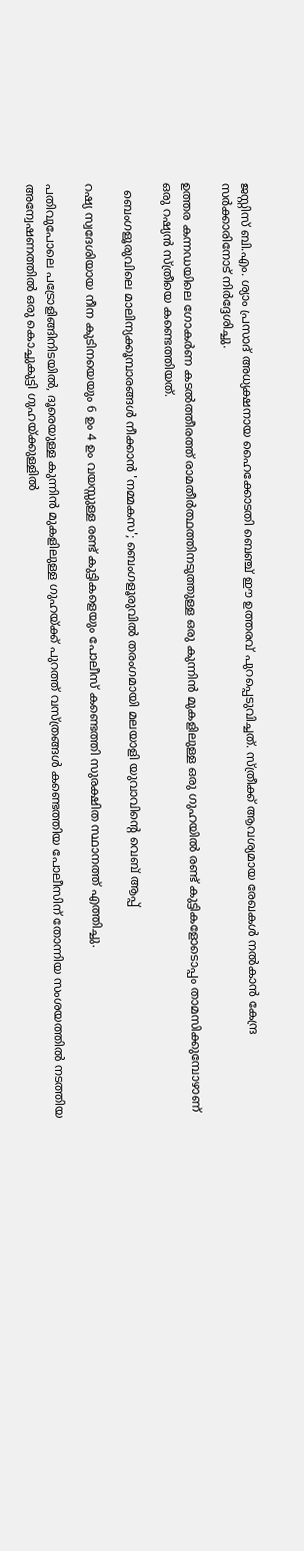ജസ്റ്റിസ് ബി.എം. ശ്യാം പ്രസാദ് അധ്യക്ഷനായ ഹൈക്കോടതി ബെഞ്ച് ഈ ഉത്തരവ് പുറപ്പെടുവിച്ചത്. സ്ത്രീക്ക് ആവശ്യമായ രേഖകൾ നൽകാൻ കേന്ദ്ര സർക്കാരിനോട് നിർദ്ദേശിച്ചു.

ഉത്തര കന്നഡയിലെ ഗോകർണ കടൽത്തീരത്ത് രാമതീർത്ഥത്തിനടുത്തുള്ള ഒരു കുന്നിൻ മുകളിലുള്ള ഒരു ഗുഹയിൽ രണ്ട് കുട്ടികളോടൊപ്പം താമസിക്കുമ്പോഴാണ് ഒരു റഷ്യൻ സ്ത്രീയെ കണ്ടെത്തിയത്.

  ബെംഗളൂരുവിലെ മാലിന്യക്കൂമ്പാരങ്ങൾ നീക്കാൻ 'നമ്മകസ'; ബെംഗളൂരുവിൽ തരംഗമായി മലയാളി യുവാവിന്റെ വെബ് ആപ്പ്

റഷ്യ സ്വദേശിയായ നീന കുടിനയെയും 6 ഉം 4 ഉം വയസ്സുള്ള രണ്ട് കുട്ടികളെയും പോലീസ് കണ്ടെത്തി സുരക്ഷിത സ്ഥാനത്ത് എത്തിച്ചു.

പതിവുപോലെ പട്രോളിങ്ങിനിടയിൽ, ദൂരെയുള്ള കുന്നിൻ മുകളിലുള്ള ഗുഹയ്ക്ക് പുറത്ത് വസ്ത്രങ്ങൾ കണ്ടെത്തിയ പോലീസിന് തോന്നിയ സംശയത്തിൽ നടത്തിയ അന്വേഷണത്തിൽ ഒരു കൊച്ചുകുട്ടി ഗുഹയ്ക്കുള്ളിൽ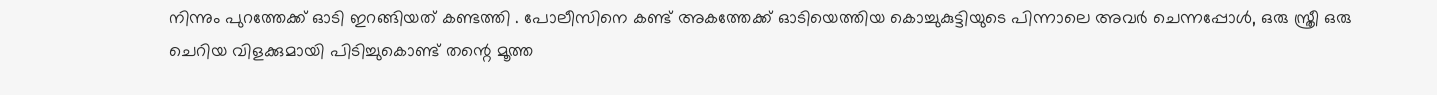നിന്നും പുറത്തേക്ക് ഓടി ഇറങ്ങിയത് കണ്ടത്തി . പോലീസിനെ കണ്ട് അകത്തേക്ക് ഓടിയെത്തിയ കൊച്ചുകുട്ടിയുടെ പിന്നാലെ അവർ ചെന്നപ്പോൾ, ഒരു സ്ത്രീ ഒരു ചെറിയ വിളക്കുമായി പിടിച്ചുകൊണ്ട് തന്റെ മൂത്ത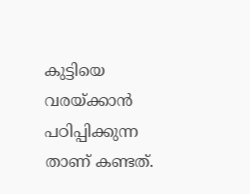കുട്ടിയെ വരയ്ക്കാൻ പഠിപ്പിക്കുന്ന താണ് കണ്ടത്.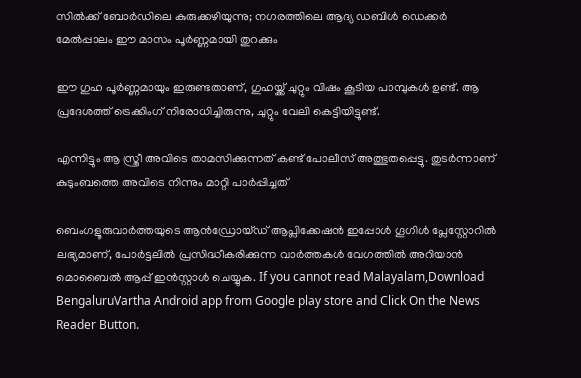സിൽക്ക് ബോർഡിലെ കുരുക്കഴിയുന്നു; നഗരത്തിലെ ആദ്യ ഡബിൾ ഡെക്കർ മേൽപ്പാലം ഈ മാസം പൂർണ്ണമായി തുറക്കും

ഈ ഗുഹ പൂർണ്ണമായും ഇരുണ്ടതാണ്, ഗുഹയ്ക്ക് ചുറ്റും വിഷം കൂടിയ പാമ്പുകൾ ഉണ്ട്. ആ പ്രദേശത്ത് ട്രെക്കിംഗ് നിരോധിച്ചിരുന്നു, ചുറ്റും വേലി കെട്ടിയിട്ടുണ്ട്.

എന്നിട്ടും ആ സ്ത്രീ അവിടെ താമസിക്കുന്നത് കണ്ട് പോലീസ് അത്ഭുതപ്പെട്ടു. തുടർന്നാണ് കുടുംബത്തെ അവിടെ നിന്നും മാറ്റി പാർപ്പിച്ചത്

ബെംഗളൂരുവാർത്തയുടെ ആൻഡ്രോയ്ഡ് ആപ്ലിക്കേഷൻ ഇപ്പോൾ ഗൂഗിൾ പ്ലേസ്റ്റോറിൽ ലഭ്യമാണ്, പോർട്ടലിൽ പ്രസിദ്ധീകരിക്കുന്ന വാർത്തകൾ വേഗത്തിൽ അറിയാൻ മൊബൈൽ ആപ്പ് ഇൻസ്റ്റാൾ ചെയ്യുക. If you cannot read Malayalam,Download BengaluruVartha Android app from Google play store and Click On the News Reader Button.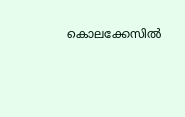കൊലക്കേസില്‍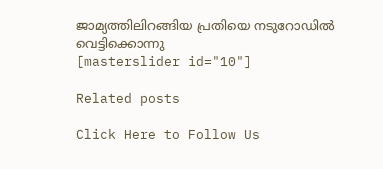ജാമ്യത്തിലിറങ്ങിയ പ്രതിയെ നടുറോഡില്‍ വെട്ടിക്കൊന്നു
[masterslider id="10"]

Related posts

Click Here to Follow Us